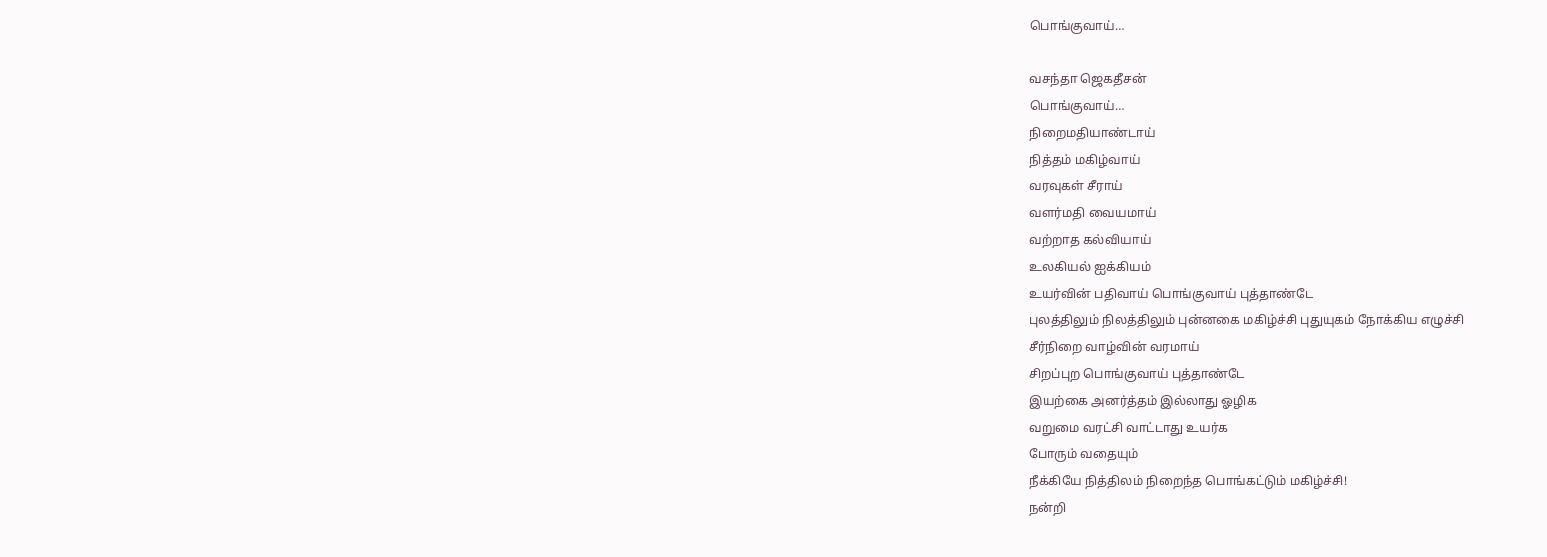பொங்குவாய்…

வசந்தா ஜெகதீசன்
பொங்குவாய்…
நிறைமதியாண்டாய்
நித்தம் மகிழ்வாய்
வரவுகள் சீராய்
வளர்மதி வையமாய்
வற்றாத கல்வியாய்
உலகியல் ஐக்கியம்
உயர்வின் பதிவாய் பொங்குவாய் புத்தாண்டே
புலத்திலும் நிலத்திலும் புன்னகை மகிழ்ச்சி புதுயுகம் நோக்கிய எழுச்சி
சீர்நிறை வாழ்வின் வரமாய்
சிறப்புற பொங்குவாய் புத்தாண்டே
இயற்கை அனர்த்தம் இல்லாது ஓழிக
வறுமை வரட்சி வாட்டாது உயர்க
போரும் வதையும்
நீக்கியே நித்திலம் நிறைந்த பொங்கட்டும் மகிழ்ச்சி!
நன்றி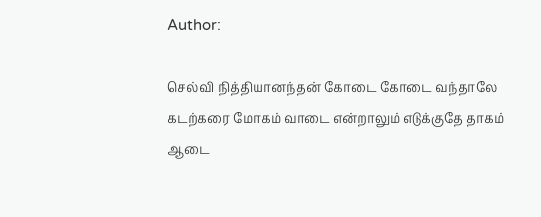Author:

செல்வி நித்தியானந்தன் கோடை கோடை வந்தாலே கடற்கரை மோகம் வாடை என்றாலும் எடுக்குதே தாகம் ஆடை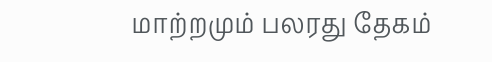மாற்றமும் பலரது தேகம்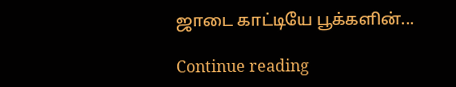ஜாடை காட்டியே பூக்களின்...

Continue reading